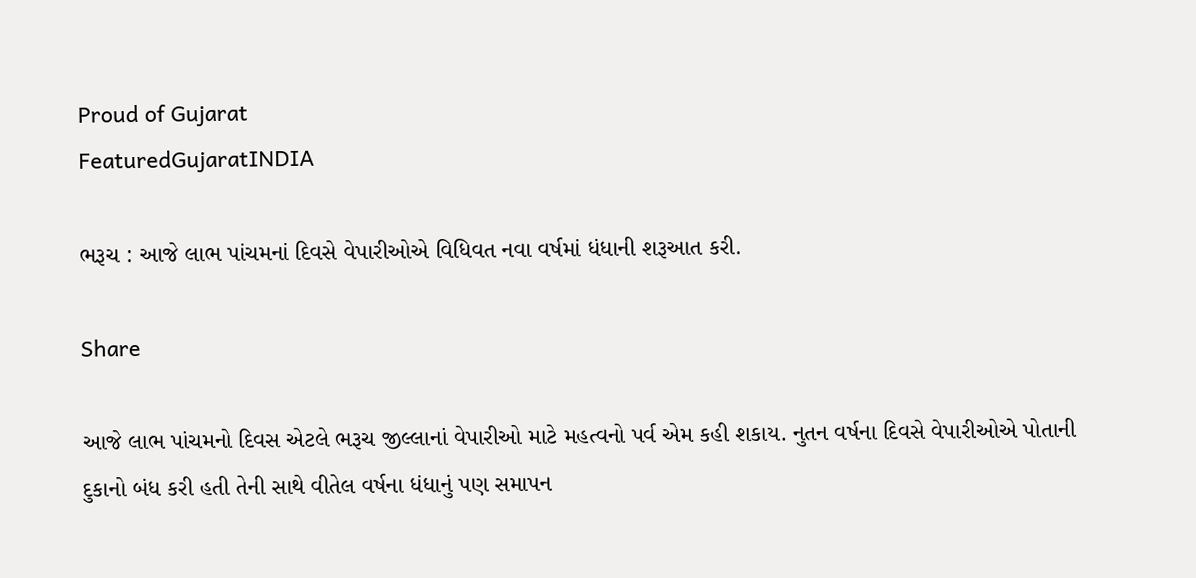Proud of Gujarat
FeaturedGujaratINDIA

ભરૂચ : આજે લાભ પાંચમનાં દિવસે વેપારીઓએ વિધિવત નવા વર્ષમાં ધંધાની શરૂઆત કરી.

Share

આજે લાભ પાંચમનો દિવસ એટલે ભરૂચ જીલ્લાનાં વેપારીઓ માટે મહત્વનો પર્વ એમ કહી શકાય. નુતન વર્ષના દિવસે વેપારીઓએ પોતાની દુકાનો બંધ કરી હતી તેની સાથે વીતેલ વર્ષના ધંધાનું પણ સમાપન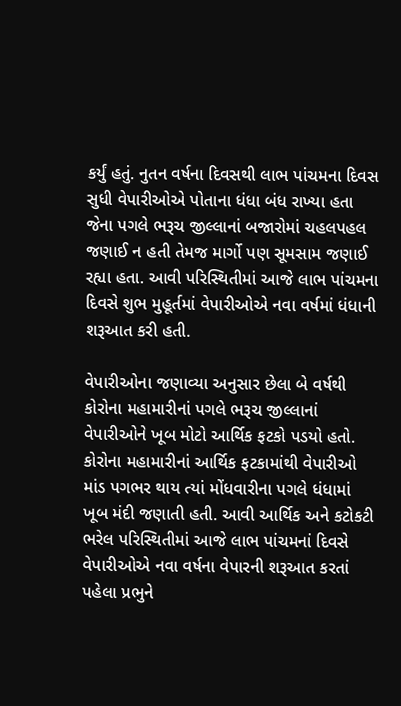કર્યું હતું. નુતન વર્ષના દિવસથી લાભ પાંચમના દિવસ સુધી વેપારીઓએ પોતાના ધંધા બંધ રાખ્યા હતા જેના પગલે ભરૂચ જીલ્લાનાં બજારોમાં ચહલપહલ જણાઈ ન હતી તેમજ માર્ગો પણ સૂમસામ જણાઈ રહ્યા હતા. આવી પરિસ્થિતીમાં આજે લાભ પાંચમના દિવસે શુભ મુહૂર્તમાં વેપારીઓએ નવા વર્ષમાં ધંધાની શરૂઆત કરી હતી.

વેપારીઓના જણાવ્યા અનુસાર છેલા બે વર્ષથી કોરોના મહામારીનાં પગલે ભરૂચ જીલ્લાનાં વેપારીઓને ખૂબ મોટો આર્થિક ફટકો પડયો હતો. કોરોના મહામારીનાં આર્થિક ફટકામાંથી વેપારીઓ માંડ પગભર થાય ત્યાં મોંધવારીના પગલે ધંધામાં ખૂબ મંદી જણાતી હતી. આવી આર્થિક અને કટોકટી ભરેલ પરિસ્થિતીમાં આજે લાભ પાંચમનાં દિવસે વેપારીઓએ નવા વર્ષના વેપારની શરૂઆત કરતાં પહેલા પ્રભુને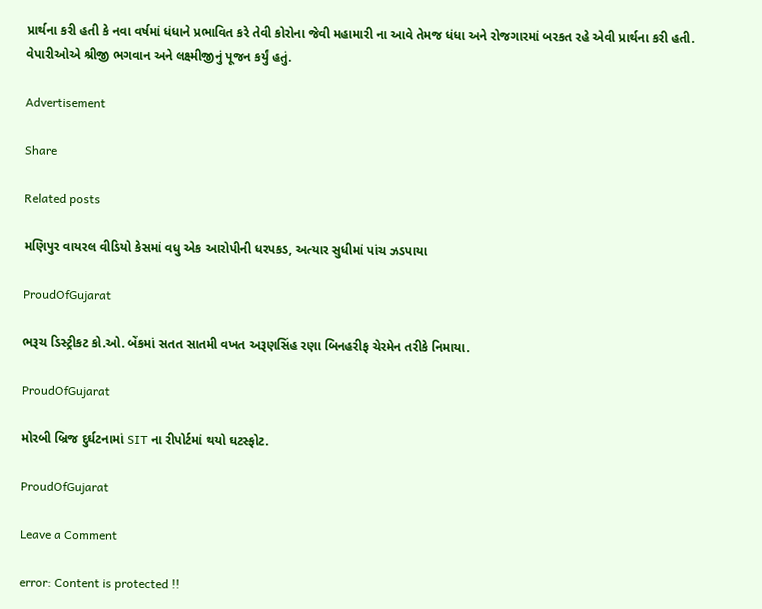પ્રાર્થના કરી હતી કે નવા વર્ષમાં ધંધાને પ્રભાવિત કરે તેવી કોરોના જેવી મહામારી ના આવે તેમજ ધંધા અને રોજગારમાં બરકત રહે એવી પ્રાર્થના કરી હતી. વેપારીઓએ શ્રીજી ભગવાન અને લક્ષ્મીજીનું પૂજન કર્યું હતું.

Advertisement

Share

Related posts

મણિપુર વાયરલ વીડિયો કેસમાં વધુ એક આરોપીની ધરપકડ, અત્યાર સુધીમાં પાંચ ઝડપાયા

ProudOfGujarat

ભરૂચ ડિસ્ટ્રીકટ કો.ઓ. બેંકમાં સતત સાતમી વખત અરૂણસિંહ રણા બિનહરીફ ચેરમેન તરીકે નિમાયા.

ProudOfGujarat

મોરબી બ્રિજ દુર્ઘટનામાં SIT ના રીપોર્ટમાં થયો ઘટસ્ફોટ.

ProudOfGujarat

Leave a Comment

error: Content is protected !!